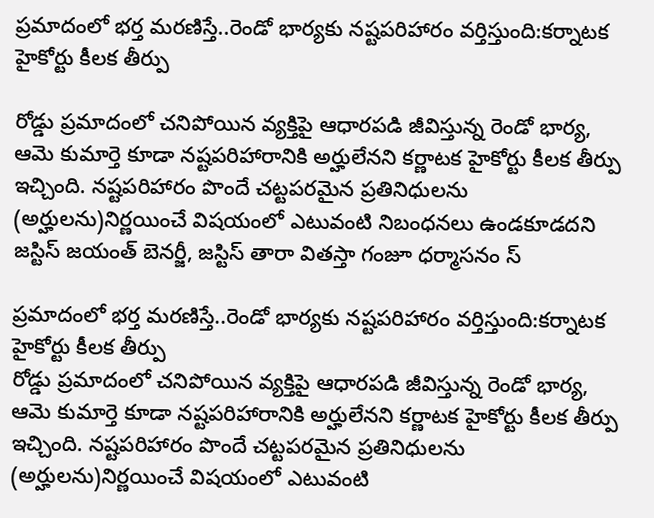ప్రమాదంలో భర్త మరణిస్తే..రెండో భార్యకు నష్టపరిహారం వర్తిస్తుంది:కర్నాటక హైకోర్టు కీలక తీర్పు

రోడ్డు ప్రమాదంలో చనిపోయిన వ్యక్తిపై ఆధారపడి జీవిస్తున్న రెండో భార్య, ఆమె కుమార్తె కూడా నష్టపరిహారానికి అర్హులేనని కర్ణాటక హైకోర్టు కీలక తీర్పు ఇచ్చింది. నష్టపరిహారం పొందే చట్టపరమైన ప్రతినిధులను (అర్హులను)నిర్ణయించే విషయంలో ఎటువంటి నిబంధనలు ఉండకూడదని జస్టిస్ జయంత్ బెనర్జీ, జస్టిస్ తారా వితస్తా గంజూ ధర్మాసనం స్

ప్రమాదంలో భర్త మరణిస్తే..రెండో భార్యకు నష్టపరిహారం వర్తిస్తుంది:కర్నాటక హైకోర్టు కీలక తీర్పు
రోడ్డు ప్రమాదంలో చనిపోయిన వ్యక్తిపై ఆధారపడి జీవిస్తున్న రెండో భార్య, ఆమె కుమార్తె కూడా నష్టపరిహారానికి అర్హులేనని కర్ణాటక హైకోర్టు కీలక తీర్పు ఇచ్చింది. నష్టపరిహారం పొందే చట్టపరమైన ప్రతినిధులను (అర్హులను)నిర్ణయించే విషయంలో ఎటువంటి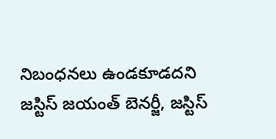నిబంధనలు ఉండకూడదని జస్టిస్ జయంత్ బెనర్జీ, జస్టిస్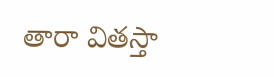తారా వితస్తా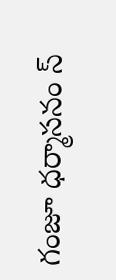గంజూ ధర్మాసనం స్